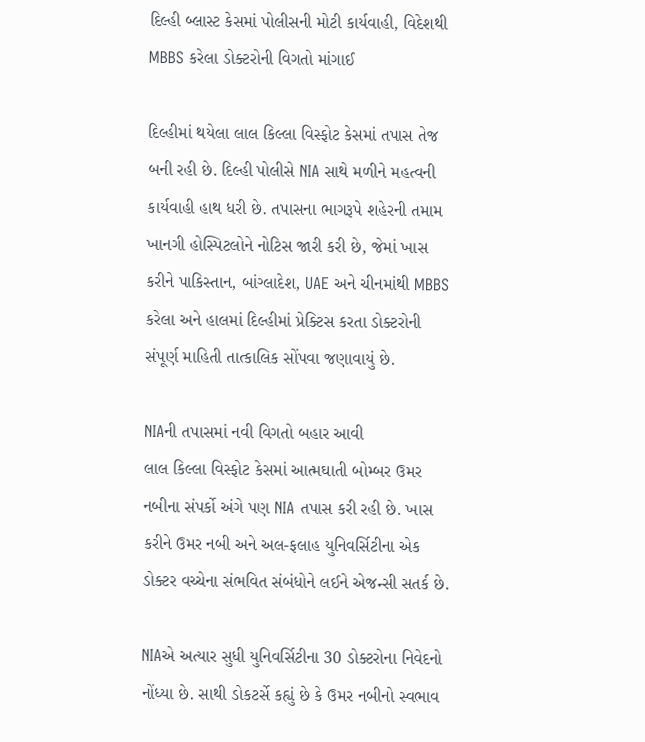દિલ્હી બ્લાસ્ટ કેસમાં પોલીસની મોટી કાર્યવાહી, વિદેશથી MBBS કરેલા ડોક્ટરોની વિગતો માંગાઈ

દિલ્હીમાં થયેલા લાલ કિલ્લા વિસ્ફોટ કેસમાં તપાસ તેજ બની રહી છે. દિલ્હી પોલીસે NIA સાથે મળીને મહત્વની કાર્યવાહી હાથ ધરી છે. તપાસના ભાગરૂપે શહેરની તમામ ખાનગી હોસ્પિટલોને નોટિસ જારી કરી છે, જેમાં ખાસ કરીને પાકિસ્તાન, બાંગ્લાદેશ, UAE અને ચીનમાંથી MBBS કરેલા અને હાલમાં દિલ્હીમાં પ્રેક્ટિસ કરતા ડોક્ટરોની સંપૂર્ણ માહિતી તાત્કાલિક સોંપવા જણાવાયું છે.

NIAની તપાસમાં નવી વિગતો બહાર આવી
લાલ કિલ્લા વિસ્ફોટ કેસમાં આત્મઘાતી બોમ્બર ઉમર નબીના સંપર્કો અંગે પણ NIA તપાસ કરી રહી છે. ખાસ કરીને ઉમર નબી અને અલ-ફલાહ યુનિવર્સિટીના એક ડોક્ટર વચ્ચેના સંભવિત સંબંધોને લઈને એજન્સી સતર્ક છે.

NIAએ અત્યાર સુધી યુનિવર્સિટીના 30 ડોક્ટરોના નિવેદનો નોંધ્યા છે. સાથી ડોકટર્સે કહ્યું છે કે ઉમર નબીનો સ્વભાવ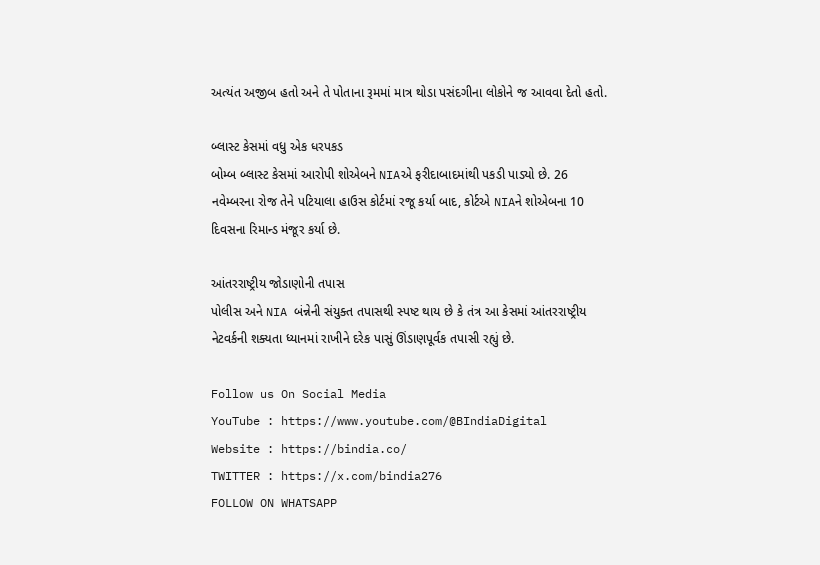અત્યંત અજીબ હતો અને તે પોતાના રૂમમાં માત્ર થોડા પસંદગીના લોકોને જ આવવા દેતો હતો.

બ્લાસ્ટ કેસમાં વધુ એક ધરપકડ
બોમ્બ બ્લાસ્ટ કેસમાં આરોપી શોએબને NIAએ ફરીદાબાદમાંથી પકડી પાડ્યો છે. 26 નવેમ્બરના રોજ તેને પટિયાલા હાઉસ કોર્ટમાં રજૂ કર્યા બાદ, કોર્ટએ NIAને શોએબના 10 દિવસના રિમાન્ડ મંજૂર કર્યા છે.

આંતરરાષ્ટ્રીય જોડાણોની તપાસ
પોલીસ અને NIA બંન્નેની સંયુક્ત તપાસથી સ્પષ્ટ થાય છે કે તંત્ર આ કેસમાં આંતરરાષ્ટ્રીય નેટવર્કની શક્યતા ધ્યાનમાં રાખીને દરેક પાસું ઊંડાણપૂર્વક તપાસી રહ્યું છે.

Follow us On Social Media
YouTube : https://www.youtube.com/@BIndiaDigital
Website : https://bindia.co/
TWITTER : https://x.com/bindia276
FOLLOW ON WHATSAPP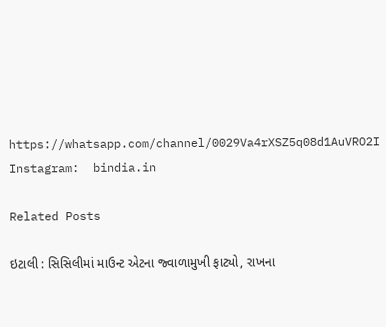https://whatsapp.com/channel/0029Va4rXSZ5q08d1AuVRO2I
Instagram:  bindia.in

Related Posts

ઇટાલી : સિસિલીમાં માઉન્ટ એટના જ્વાળામુખી ફાટ્યો, રાખના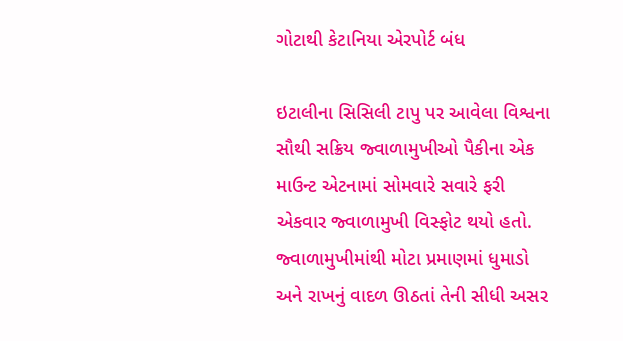ગોટાથી કેટાનિયા એરપોર્ટ બંધ

ઇટાલીના સિસિલી ટાપુ પર આવેલા વિશ્વના સૌથી સક્રિય જ્વાળામુખીઓ પૈકીના એક માઉન્ટ એટનામાં સોમવારે સવારે ફરી એકવાર જ્વાળામુખી વિસ્ફોટ થયો હતો. જ્વાળામુખીમાંથી મોટા પ્રમાણમાં ધુમાડો અને રાખનું વાદળ ઊઠતાં તેની સીધી અસર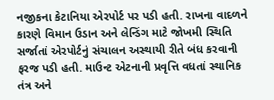નજીકના કેટાનિયા એરપોર્ટ પર પડી હતી. રાખના વાદળને કારણે વિમાન ઉડાન અને લેન્ડિંગ માટે જોખમી સ્થિતિ સર્જાતાં એરપોર્ટનું સંચાલન અસ્થાયી રીતે બંધ કરવાની ફરજ પડી હતી. માઉન્ટ એટનાની પ્રવૃત્તિ વધતાં સ્થાનિક તંત્ર અને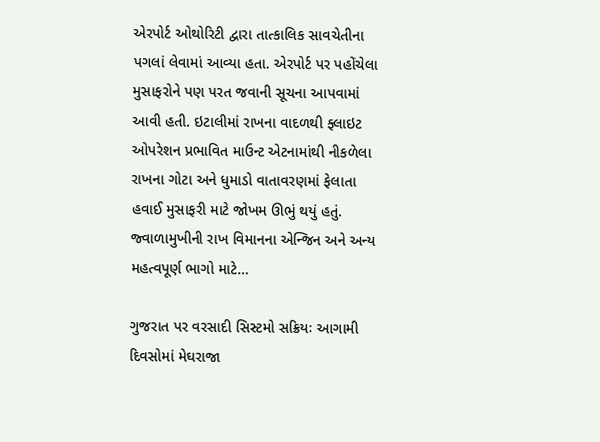એરપોર્ટ ઓથોરિટી દ્વારા તાત્કાલિક સાવચેતીના પગલાં લેવામાં આવ્યા હતા. એરપોર્ટ પર પહોંચેલા મુસાફરોને પણ પરત જવાની સૂચના આપવામાં આવી હતી. ઇટાલીમાં રાખના વાદળથી ફ્લાઇટ ઓપરેશન પ્રભાવિત માઉન્ટ એટનામાંથી નીકળેલા રાખના ગોટા અને ધુમાડો વાતાવરણમાં ફેલાતા હવાઈ મુસાફરી માટે જોખમ ઊભું થયું હતું. જ્વાળામુખીની રાખ વિમાનના એન્જિન અને અન્ય મહત્વપૂર્ણ ભાગો માટે…

ગુજરાત પર વરસાદી સિસ્ટમો સક્રિયઃ આગામી દિવસોમાં મેઘરાજા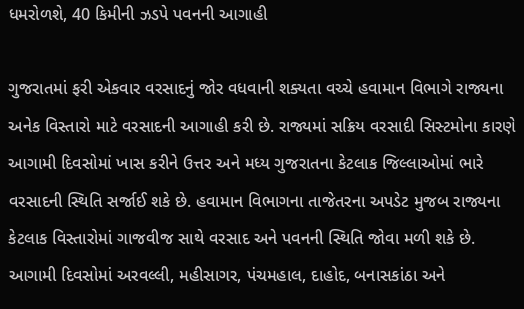ધમરોળશે, 40 કિમીની ઝડપે પવનની આગાહી

ગુજરાતમાં ફરી એકવાર વરસાદનું જોર વધવાની શક્યતા વચ્ચે હવામાન વિભાગે રાજ્યના અનેક વિસ્તારો માટે વરસાદની આગાહી કરી છે. રાજ્યમાં સક્રિય વરસાદી સિસ્ટમોના કારણે આગામી દિવસોમાં ખાસ કરીને ઉત્તર અને મધ્ય ગુજરાતના કેટલાક જિલ્લાઓમાં ભારે વરસાદની સ્થિતિ સર્જાઈ શકે છે. હવામાન વિભાગના તાજેતરના અપડેટ મુજબ રાજ્યના કેટલાક વિસ્તારોમાં ગાજવીજ સાથે વરસાદ અને પવનની સ્થિતિ જોવા મળી શકે છે. આગામી દિવસોમાં અરવલ્લી, મહીસાગર, પંચમહાલ, દાહોદ, બનાસકાંઠા અને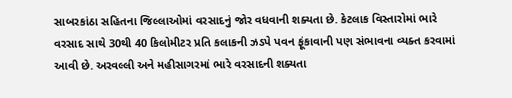સાબરકાંઠા સહિતના જિલ્લાઓમાં વરસાદનું જોર વધવાની શક્યતા છે. કેટલાક વિસ્તારોમાં ભારે વરસાદ સાથે 30થી 40 કિલોમીટર પ્રતિ કલાકની ઝડપે પવન ફૂંકાવાની પણ સંભાવના વ્યક્ત કરવામાં આવી છે. અરવલ્લી અને મહીસાગરમાં ભારે વરસાદની શક્યતા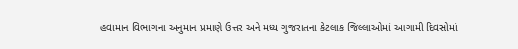હવામાન વિભાગના અનુમાન પ્રમાણે ઉત્તર અને મધ્ય ગુજરાતના કેટલાક જિલ્લાઓમાં આગામી દિવસોમાં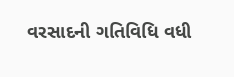વરસાદની ગતિવિધિ વધી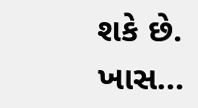શકે છે. ખાસ…